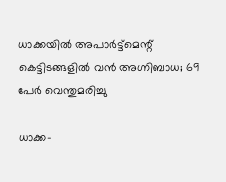ധാക്കയില്‍ അപാര്‍ട്ട്‌മെന്റ് കെട്ടിടങ്ങളില്‍ വന്‍ അഗ്നിബാധ; 69 പേര്‍ വെന്തുമരിച്ചു

ധാക്ക-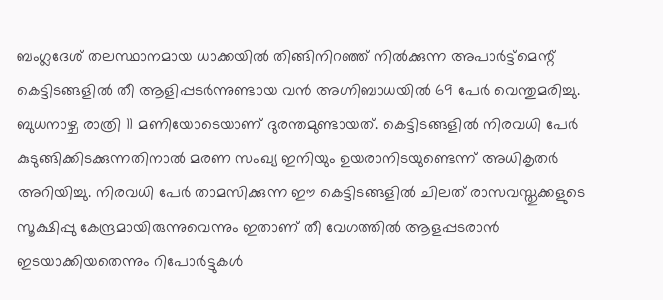ബംഗ്ലദേശ് തലസ്ഥാനമായ ധാക്കയില്‍ തിങ്ങിനിറഞ്ഞ് നില്‍ക്കുന്ന അപാര്‍ട്ട്‌മെന്റ് കെട്ടിടങ്ങളില്‍ തീ ആളിപ്പടര്‍ന്നുണ്ടായ വന്‍ അഗ്നിബാധയില്‍ 69 പേര്‍ വെന്തുമരിച്ചു. ബുധനാഴ്ച രാത്രി 11 മണിയോടെയാണ് ദുരന്തമുണ്ടായത്. കെട്ടിടങ്ങളില്‍ നിരവധി പേര്‍ കുടുങ്ങിക്കിടക്കുന്നതിനാല്‍ മരണ സംഖ്യ ഇനിയും ഉയരാനിടയുണ്ടെന്ന് അധികൃതര്‍ അറിയിച്ചു. നിരവധി പേര്‍ താമസിക്കുന്ന ഈ കെട്ടിടങ്ങളില്‍ ചിലത് രാസവസ്തുക്കളുടെ സൂക്ഷിപ്പു കേന്ദ്രമായിരുന്നുവെന്നും ഇതാണ് തീ വേഗത്തില്‍ ആളപ്പടരാന്‍ ഇടയാക്കിയതെന്നും റിപോര്‍ട്ടുകള്‍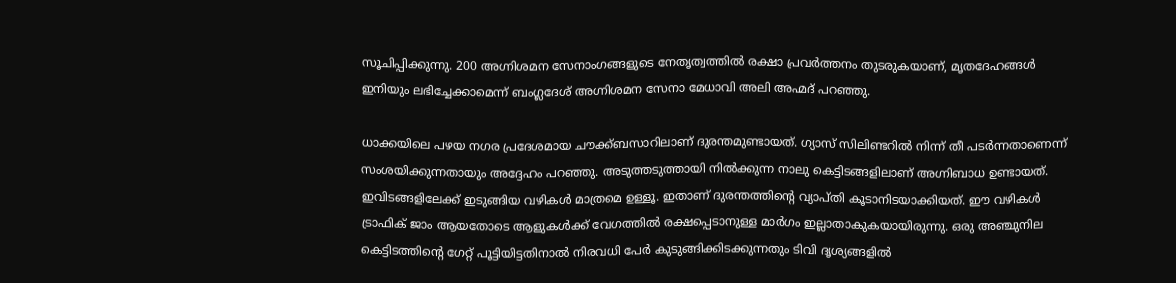സൂചിപ്പിക്കുന്നു. 200 അഗ്നിശമന സേനാംഗങ്ങളുടെ നേതൃത്വത്തില്‍ രക്ഷാ പ്രവര്‍ത്തനം തുടരുകയാണ്, മൃതദേഹങ്ങള്‍ ഇനിയും ലഭിച്ചേക്കാമെന്ന് ബംഗ്ലദേശ് അഗ്നിശമന സേനാ മേധാവി അലി അഹ്മദ് പറഞ്ഞു.

ധാക്കയിലെ പഴയ നഗര പ്രദേശമായ ചൗക്ക്ബസാറിലാണ് ദുരന്തമുണ്ടായത്. ഗ്യാസ് സിലിണ്ടറില്‍ നിന്ന് തീ പടര്‍ന്നതാണെന്ന് സംശയിക്കുന്നതായും അദ്ദേഹം പറഞ്ഞു. അടുത്തടുത്തായി നില്‍ക്കുന്ന നാലു കെട്ടിടങ്ങളിലാണ് അഗ്നിബാധ ഉണ്ടായത്. ഇവിടങ്ങളിലേക്ക് ഇടുങ്ങിയ വഴികള്‍ മാത്രമെ ഉള്ളൂ. ഇതാണ് ദുരന്തത്തിന്റെ വ്യാപ്തി കൂടാനിടയാക്കിയത്. ഈ വഴികള്‍ ട്രാഫിക് ജാം ആയതോടെ ആളുകള്‍ക്ക് വേഗത്തില്‍ രക്ഷപ്പെടാനുള്ള മാര്‍ഗം ഇല്ലാതാകുകയായിരുന്നു. ഒരു അഞ്ചുനില കെട്ടിടത്തിന്റെ ഗേറ്റ് പൂട്ടിയിട്ടതിനാല്‍ നിരവധി പേര്‍ കുടുങ്ങിക്കിടക്കുന്നതും ടിവി ദൃശ്യങ്ങളില്‍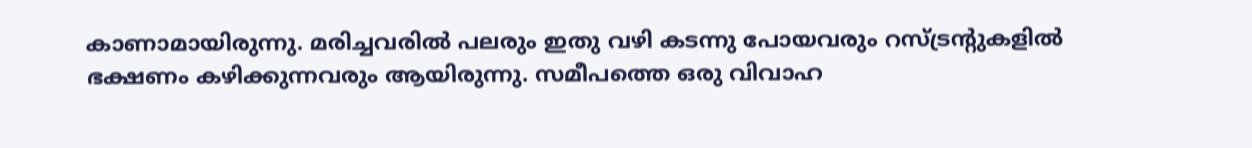കാണാമായിരുന്നു. മരിച്ചവരില്‍ പലരും ഇതു വഴി കടന്നു പോയവരും റസ്ട്രന്റുകളില്‍ ഭക്ഷണം കഴിക്കുന്നവരും ആയിരുന്നു. സമീപത്തെ ഒരു വിവാഹ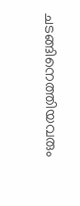ചടങ്ങിനെത്തിയവരും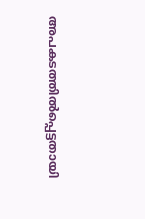അപകടത്തില്‍പ്പെട്ടതായി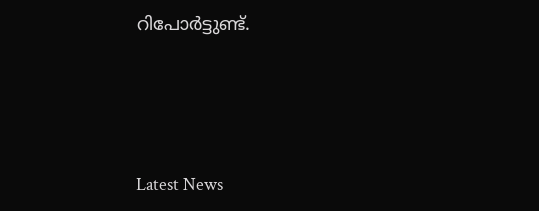റിപോര്‍ട്ടുണ്ട്.




Latest News